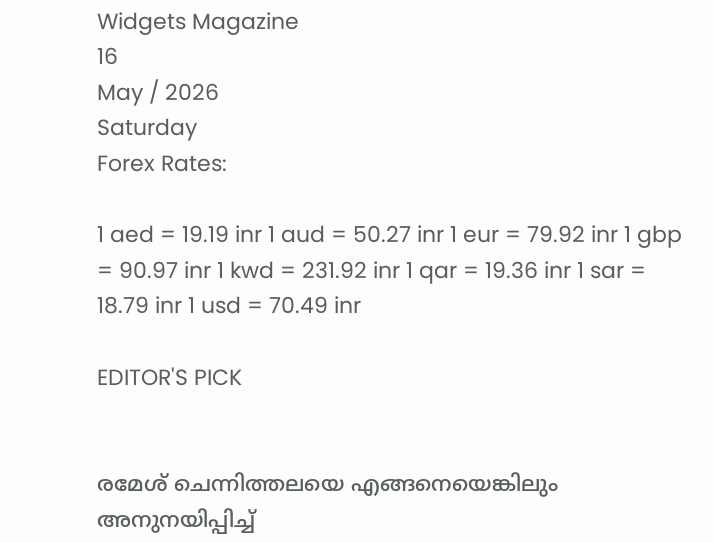Widgets Magazine
16
May / 2026
Saturday
Forex Rates:

1 aed = 19.19 inr 1 aud = 50.27 inr 1 eur = 79.92 inr 1 gbp = 90.97 inr 1 kwd = 231.92 inr 1 qar = 19.36 inr 1 sar = 18.79 inr 1 usd = 70.49 inr

EDITOR'S PICK


രമേശ് ചെന്നിത്തലയെ എങ്ങനെയെങ്കിലും അനുനയിപ്പിച്ച്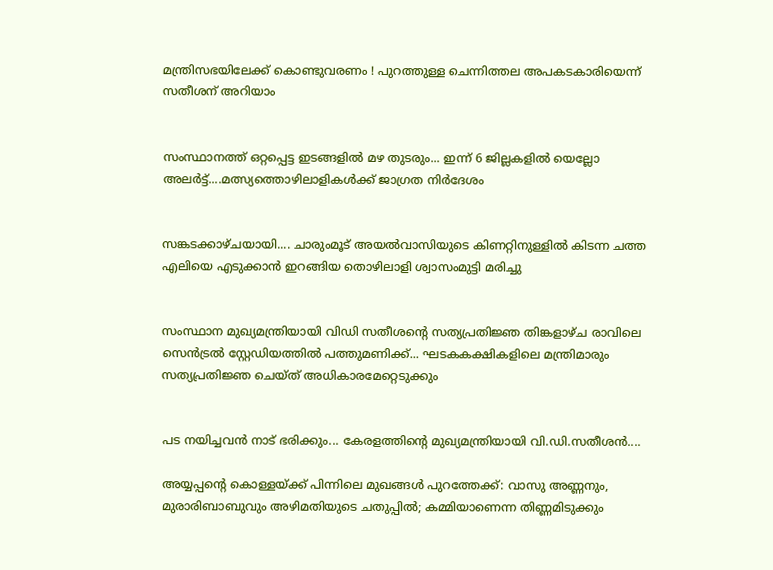മന്ത്രിസഭയിലേക്ക് കൊണ്ടുവരണം ! പുറത്തുള്ള ചെന്നിത്തല അപകടകാരിയെന്ന് സതീശന് അറിയാം


സംസ്ഥാനത്ത് ഒറ്റപ്പെട്ട ഇടങ്ങളിൽ മഴ തുടരും... ഇന്ന് 6 ജില്ലകളിൽ യെല്ലോ അലർട്ട്....മത്സ്യത്തൊഴിലാളികൾക്ക് ജാഗ്രത നിർദേശം


സങ്കടക്കാഴ്ചയായി.... ചാരുംമൂട് അയൽവാസിയുടെ കിണറ്റിനുള്ളിൽ കിടന്ന ചത്ത എലിയെ എടുക്കാൻ ഇറങ്ങിയ തൊഴിലാളി ശ്വാസംമുട്ടി മരിച്ചു


സംസ്ഥാന മുഖ്യമന്ത്രിയായി വിഡി സതീശന്റെ സത്യപ്രതിജ്ഞ തിങ്കളാഴ്ച രാവിലെ സെൻട്രൽ സ്റ്റേഡിയത്തിൽ പത്തുമണിക്ക്... ഘടകകക്ഷികളിലെ മന്ത്രിമാരും സത്യപ്രതിജ്ഞ ചെയ്ത് അധികാരമേറ്റെടുക്കും


പട നയിച്ചവൻ നാട് ഭരിക്കും... കേരളത്തിന്റെ മുഖ്യമന്ത്രിയായി വി.ഡി.സതീശൻ....

അയ്യപ്പന്റെ കൊള്ളയ്ക്ക് പിന്നിലെ മുഖങ്ങൾ പുറത്തേക്ക്: വാസു അണ്ണനും, മുരാരിബാബുവും അഴിമതിയുടെ ചതുപ്പിൽ; കമ്മിയാണെന്ന തിണ്ണമിടുക്കും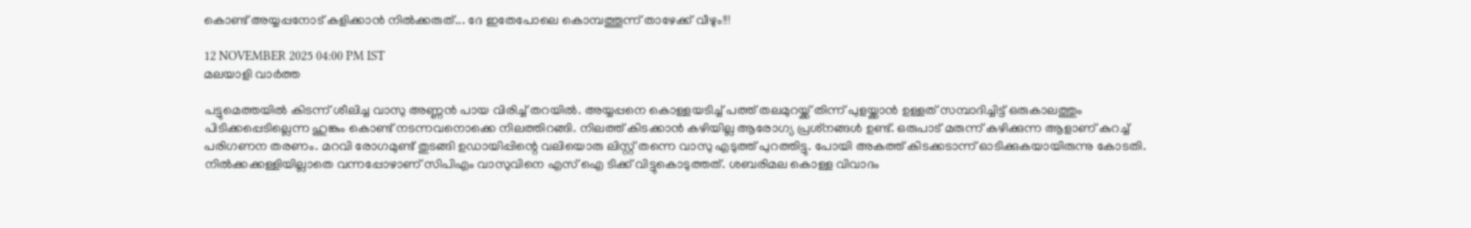കൊണ്ട് അയ്യപ്പനോട് കളിക്കാന്‍ നില്‍ക്കരുത്... ദേ ഇതേപോലെ കൊമ്പത്തൂന്ന് താഴേക്ക് വീഴും!!!

12 NOVEMBER 2025 04:00 PM IST
മലയാളി വാര്‍ത്ത

പട്ടുമെത്തയില്‍ കിടന്ന് ശീലിച്ച വാസു അണ്ണന്‍ പായ വിരിച്ച് തറയില്‍. അയ്യപ്പനെ കൊള്ളയടിച്ച് പത്ത് തലമുറയ്ക്ക് തിന്ന് പുളയ്ക്കാന്‍ ഉള്ളത് സമ്പാദിച്ചിട്ട് ഒരുകാലത്തും പിടിക്കപ്പെടില്ലെന്ന ഹുങ്കും കൊണ്ട് നടന്നവനൊക്കെ നിലത്തിറങ്ങി. നിലത്ത് കിടക്കാന്‍ കഴിയില്ല ആരോഗ്യ പ്രശ്‌നങ്ങള്‍ ഉണ്ട്. ഒരുപാട് മരുന്ന് കഴിക്കുന്ന ആളാണ് കുറച്ച് പരിഗണന തരണം. മറവി രോഗമുണ്ട് തുടങ്ങി ഉഡായിപ്പിന്റെ വലിയൊരു ലിസ്റ്റ് തന്നെ വാസു എടുത്ത് പുറത്തിട്ടു. പോയി അകത്ത് കിടക്കടാന്ന് ഓടിക്കുകയായിരുന്നു കോടതി. നില്‍ക്കക്കള്ളിയില്ലാതെ വന്നപ്പോഴാണ് സിപിഎം വാസുവിനെ എസ് ഐ ടിക്ക് വിട്ടുകൊടുത്തത്. ശബരിമല കൊള്ള വിവാദം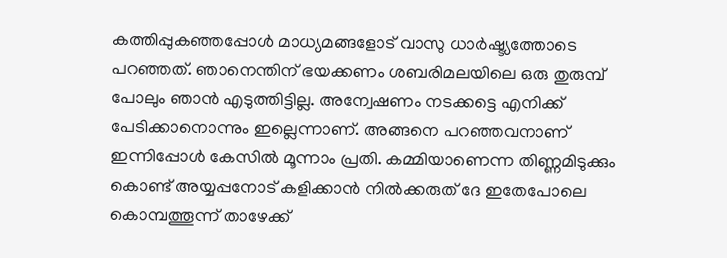കത്തിപ്പുകഞ്ഞപ്പോള്‍ മാധ്യമങ്ങളോട് വാസു ധാര്‍ഷ്ട്യത്തോടെ പറഞ്ഞത്. ഞാനെന്തിന് ഭയക്കണം ശബരിമലയിലെ ഒരു തുരുമ്പ് പോലും ഞാന്‍ എടുത്തിട്ടില്ല. അന്വേഷണം നടക്കട്ടെ എനിക്ക് പേടിക്കാനൊന്നും ഇല്ലെന്നാണ്. അങ്ങനെ പറഞ്ഞവനാണ് ഇന്നിപ്പോള്‍ കേസില്‍ മൂന്നാം പ്രതി. കമ്മിയാണെന്ന തിണ്ണമിടുക്കും കൊണ്ട് അയ്യപ്പനോട് കളിക്കാന്‍ നില്‍ക്കരുത് ദേ ഇതേപോലെ കൊമ്പത്തൂന്ന് താഴേക്ക്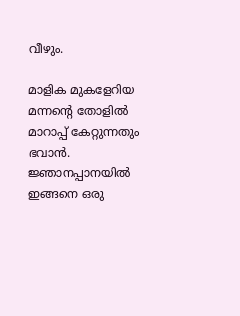വീഴും.

മാളിക മുകളേറിയ മന്നന്റെ തോളില്‍ മാറാപ്പ് കേറ്റുന്നതും ഭവാന്‍. ജ്ഞാനപ്പാനയില്‍ ഇങ്ങനെ ഒരു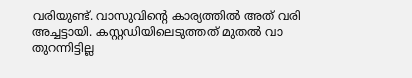വരിയുണ്ട്. വാസുവിന്റെ കാര്യത്തില്‍ അത് വരി അച്ചട്ടായി. കസ്റ്റഡിയിലെടുത്തത് മുതല്‍ വാ തുറന്നിട്ടില്ല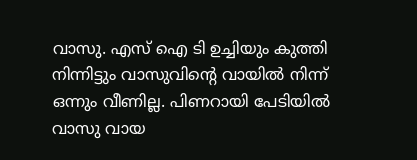വാസു. എസ് ഐ ടി ഉച്ചിയും കുത്തി നിന്നിട്ടും വാസുവിന്റെ വായില്‍ നിന്ന് ഒന്നും വീണില്ല. പിണറായി പേടിയില്‍ വാസു വായ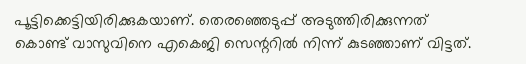പൂട്ടിക്കെട്ടിയിരിക്കുകയാണ്. തെരഞ്ഞെടുപ്പ് അടുത്തിരിക്കുന്നത് കൊണ്ട് വാസുവിനെ എകെജി സെന്ററില്‍ നിന്ന് കുടഞ്ഞാണ് വിട്ടത്.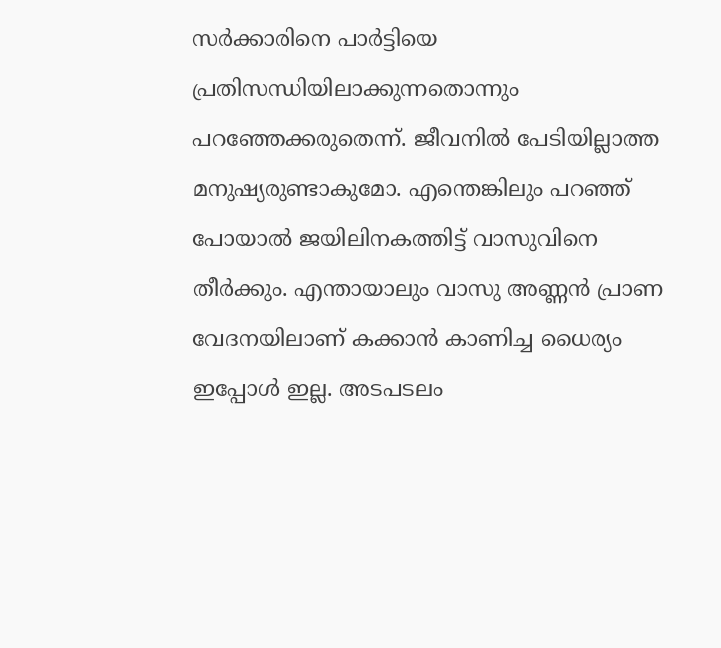സര്‍ക്കാരിനെ പാര്‍ട്ടിയെ പ്രതിസന്ധിയിലാക്കുന്നതൊന്നും പറഞ്ഞേക്കരുതെന്ന്. ജീവനില്‍ പേടിയില്ലാത്ത മനുഷ്യരുണ്ടാകുമോ. എന്തെങ്കിലും പറഞ്ഞ് പോയാല്‍ ജയിലിനകത്തിട്ട് വാസുവിനെ തീര്‍ക്കും. എന്തായാലും വാസു അണ്ണന്‍ പ്രാണ വേദനയിലാണ് കക്കാന്‍ കാണിച്ച ധൈര്യം ഇപ്പോള്‍ ഇല്ല. അടപടലം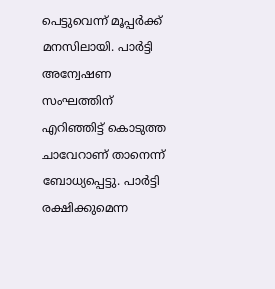പെട്ടുവെന്ന് മൂപ്പര്‍ക്ക് മനസിലായി. പാര്‍ട്ടി അന്വേഷണ സംഘത്തിന് എറിഞ്ഞിട്ട് കൊടുത്ത ചാവേറാണ് താനെന്ന് ബോധ്യപ്പെട്ടു. പാര്‍ട്ടി രക്ഷിക്കുമെന്ന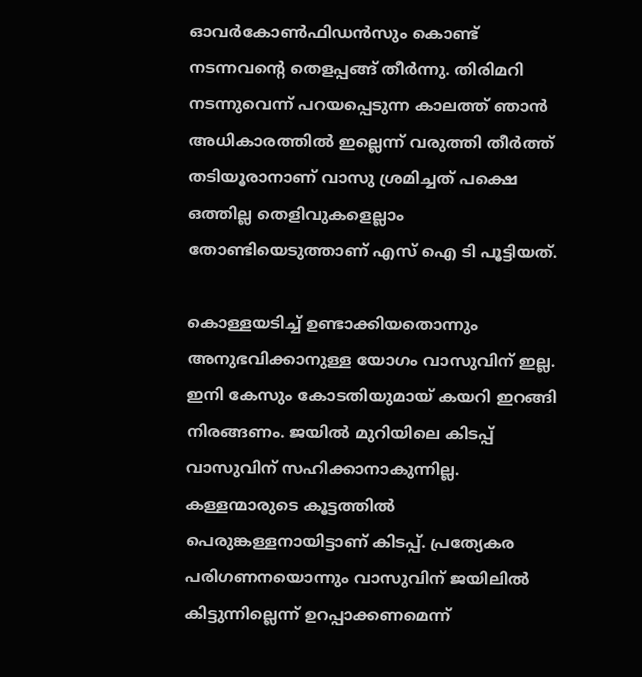ഓവര്‍കോണ്‍ഫിഡന്‍സും കൊണ്ട് നടന്നവന്റെ തെളപ്പങ്ങ് തീര്‍ന്നു. തിരിമറി നടന്നുവെന്ന് പറയപ്പെടുന്ന കാലത്ത് ഞാന്‍ അധികാരത്തില്‍ ഇല്ലെന്ന് വരുത്തി തീര്‍ത്ത് തടിയൂരാനാണ് വാസു ശ്രമിച്ചത് പക്ഷെ ഒത്തില്ല തെളിവുകളെല്ലാം തോണ്ടിയെടുത്താണ് എസ് ഐ ടി പൂട്ടിയത്.

കൊള്ളയടിച്ച് ഉണ്ടാക്കിയതൊന്നും അനുഭവിക്കാനുള്ള യോഗം വാസുവിന് ഇല്ല. ഇനി കേസും കോടതിയുമായ് കയറി ഇറങ്ങി നിരങ്ങണം. ജയില്‍ മുറിയിലെ കിടപ്പ് വാസുവിന് സഹിക്കാനാകുന്നില്ല. കള്ളന്മാരുടെ കൂട്ടത്തില്‍ പെരുങ്കള്ളനായിട്ടാണ് കിടപ്പ്. പ്രത്യേകര പരിഗണനയൊന്നും വാസുവിന് ജയിലില്‍ കിട്ടുന്നില്ലെന്ന് ഉറപ്പാക്കണമെന്ന്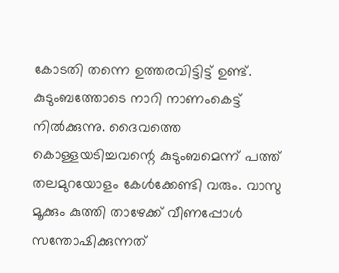കോടതി തന്നെ ഉത്തരവിട്ടിട്ട് ഉണ്ട്. കുടുംബത്തോടെ നാറി നാണംകെട്ട് നില്‍ക്കുന്നു. ദൈവത്തെ കൊള്ളയടിച്ചവന്റെ കുടുംബമെന്ന് പത്ത് തലമുറയോളം കേള്‍ക്കേണ്ടി വരും. വാസു മൂക്കും കുത്തി താഴേക്ക് വീണപ്പോള്‍ സന്തോഷിക്കുന്നത്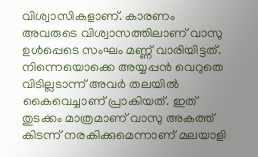വിശ്വാസികളാണ്. കാരണം അവരുടെ വിശ്വാസത്തിലാണ് വാസു ഉള്‍പ്പെടെ സംഘം മണ്ണ് വാരിയിട്ടത്. നിന്നെയൊക്കെ അയ്യപ്പന്‍ വെറുതെ വിടില്ലടാന്ന് അവര്‍ തലയില്‍ കൈവെച്ചാണ് പ്രാകിയത്. ഇത് തുടക്കം മാത്രമാണ് വാസു അകത്ത് കിടന്ന് നരകിക്കുമെന്നാണ് മലയാളി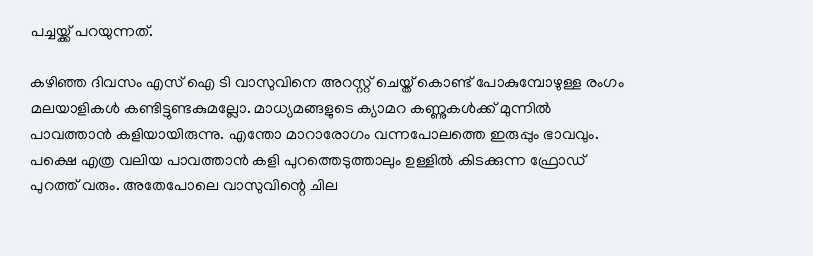പച്ചയ്ക്ക് പറയുന്നത്.

കഴിഞ്ഞ ദിവസം എസ് ഐ ടി വാസുവിനെ അറസ്റ്റ് ചെയ്ത് കൊണ്ട് പോകുമ്പോഴുള്ള രംഗം മലയാളികള്‍ കണ്ടിട്ടുണ്ടകുമല്ലോ. മാധ്യമങ്ങളുടെ ക്യാമറ കണ്ണുകള്‍ക്ക് മുന്നില്‍ പാവത്താന്‍ കളിയായിരുന്നു. എന്തോ മാറാരോഗം വന്നപോലത്തെ ഇരുപ്പും ഭാവവും. പക്ഷെ എത്ര വലിയ പാവത്താന്‍ കളി പുറത്തെടുത്താലും ഉള്ളില്‍ കിടക്കുന്ന ഫ്രോഡ് പുറത്ത് വരും. അതേപോലെ വാസുവിന്റെ ചില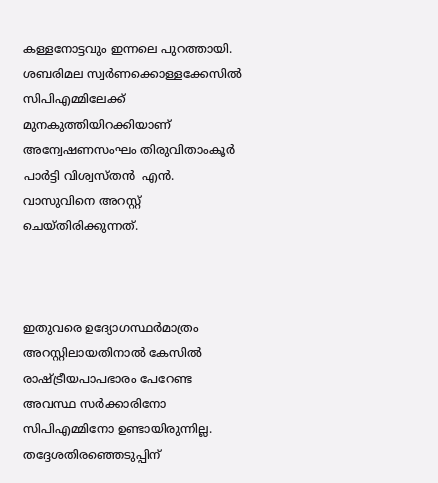കള്ളനോട്ടവും ഇന്നലെ പുറത്തായി. ശബരിമല സ്വര്‍ണക്കൊള്ളക്കേസില്‍ സിപിഎമ്മിലേക്ക് മുനകുത്തിയിറക്കിയാണ് അന്വേഷണസംഘം തിരുവിതാംകൂര്‍ പാര്‍ട്ടി വിശ്വസ്തന്‍  എന്‍. വാസുവിനെ അറസ്റ്റ് ചെയ്തിരിക്കുന്നത്.



ഇതുവരെ ഉദ്യോഗസ്ഥര്‍മാത്രം അറസ്റ്റിലായതിനാല്‍ കേസില്‍ രാഷ്ട്രീയപാപഭാരം പേറേണ്ട അവസ്ഥ സര്‍ക്കാരിനോ സിപിഎമ്മിനോ ഉണ്ടായിരുന്നില്ല. തദ്ദേശതിരഞ്ഞെടുപ്പിന്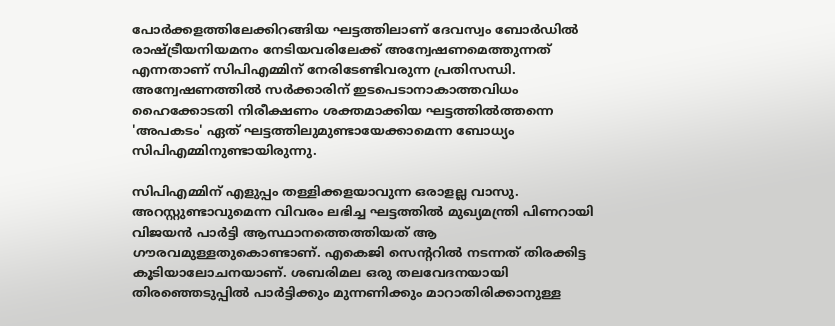പോര്‍ക്കളത്തിലേക്കിറങ്ങിയ ഘട്ടത്തിലാണ് ദേവസ്വം ബോര്‍ഡില്‍ രാഷ്ട്രീയനിയമനം നേടിയവരിലേക്ക് അന്വേഷണമെത്തുന്നത് എന്നതാണ് സിപിഎമ്മിന് നേരിടേണ്ടിവരുന്ന പ്രതിസന്ധി.
അന്വേഷണത്തില്‍ സര്‍ക്കാരിന് ഇടപെടാനാകാത്തവിധം ഹൈക്കോടതി നിരീക്ഷണം ശക്തമാക്കിയ ഘട്ടത്തില്‍ത്തന്നെ 'അപകടം' ഏത് ഘട്ടത്തിലുമുണ്ടായേക്കാമെന്ന ബോധ്യം സിപിഎമ്മിനുണ്ടായിരുന്നു.

സിപിഎമ്മിന് എളുപ്പം തള്ളിക്കളയാവുന്ന ഒരാളല്ല വാസു. അറസ്റ്റുണ്ടാവുമെന്ന വിവരം ലഭിച്ച ഘട്ടത്തില്‍ മുഖ്യമന്ത്രി പിണറായി വിജയന്‍ പാര്‍ട്ടി ആസ്ഥാനത്തെത്തിയത് ആ ഗൗരവമുള്ളതുകൊണ്ടാണ്. എകെജി സെന്ററില്‍ നടന്നത് തിരക്കിട്ട കൂടിയാലോചനയാണ്. ശബരിമല ഒരു തലവേദനയായി തിരഞ്ഞെടുപ്പില്‍ പാര്‍ട്ടിക്കും മുന്നണിക്കും മാറാതിരിക്കാനുള്ള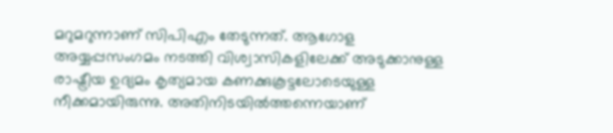മറുമറുന്നാണ് സിപിഎം തേടുന്നത്. ആഗോള അയ്യപ്പസംഗമം നടത്തി വിശ്വാസികളിലേക്ക് അടുക്കാനുള്ള രാഷ്ട്രീയ ഉദ്യമം കൃത്യമായ കണക്കുകൂട്ടലോടെയുള്ള നീക്കമായിരുന്നു. അതിനിടയില്‍ത്തന്നെയാണ്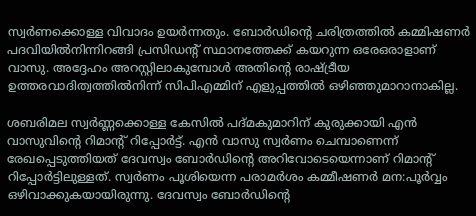സ്വര്‍ണക്കൊള്ള വിവാദം ഉയര്‍ന്നതും. ബോര്‍ഡിന്റെ ചരിത്രത്തില്‍ കമ്മിഷണര്‍ പദവിയില്‍നിന്നിറങ്ങി പ്രസിഡന്റ് സ്ഥാനത്തേക്ക് കയറുന്ന ഒരേഒരാളാണ് വാസു. അദ്ദേഹം അറസ്റ്റിലാകുമ്പോള്‍ അതിന്റെ രാഷ്ട്രീയ ഉത്തരവാദിത്വത്തില്‍നിന്ന് സിപിഎമ്മിന് എളുപ്പത്തില്‍ ഒഴിഞ്ഞുമാറാനാകില്ല.

ശബരിമല സ്വര്‍ണ്ണക്കൊള്ള കേസില്‍ പദ്മകുമാറിന് കുരുക്കായി എന്‍ വാസുവിന്റെ റിമാന്റ് റിപ്പോര്‍ട്ട്. എന്‍ വാസു സ്വര്‍ണം ചെമ്പാണെന്ന് രേഖപ്പെടുത്തിയത് ദേവസ്വം ബോര്‍ഡിന്റെ അറിവോടെയെന്നാണ് റിമാന്റ് റിപ്പോര്‍ട്ടിലുള്ളത്. സ്വര്‍ണം പൂശിയെന്ന പരാമര്‍ശം കമ്മീഷണര്‍ മന:പൂര്‍വ്വം ഒഴിവാക്കുകയായിരുന്നു. ദേവസ്വം ബോര്‍ഡിന്റെ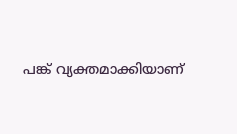പങ്ക് വ്യക്തമാക്കിയാണ്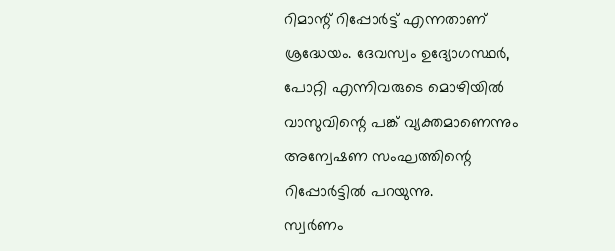റിമാന്റ് റിപ്പോര്‍ട്ട് എന്നതാണ് ശ്രദ്ധേയം. ദേവസ്വം ഉദ്യോഗസ്ഥര്‍, പോറ്റി എന്നിവരുടെ മൊഴിയില്‍ വാസുവിന്റെ പങ്ക് വ്യക്തമാണെന്നും അന്വേഷണ സംഘത്തിന്റെ റിപ്പോര്‍ട്ടില്‍ പറയുന്നു.
സ്വര്‍ണം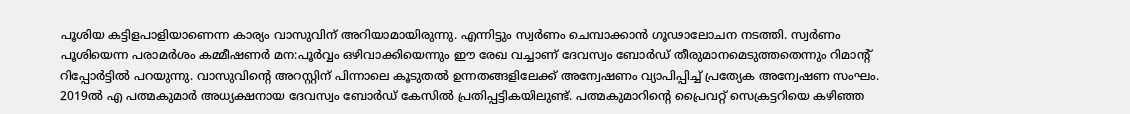പൂശിയ കട്ടിളപാളിയാണെന്ന കാര്യം വാസുവിന് അറിയാമായിരുന്നു. എന്നിട്ടും സ്വര്‍ണം ചെമ്പാക്കാന്‍ ഗൂഢാലോചന നടത്തി. സ്വര്‍ണം പൂശിയെന്ന പരാമര്‍ശം കമ്മീഷണര്‍ മന:പൂര്‍വ്വം ഒഴിവാക്കിയെന്നും ഈ രേഖ വച്ചാണ് ദേവസ്വം ബോര്‍ഡ് തീരുമാനമെടുത്തതെന്നും റിമാന്റ് റിപ്പോര്‍ട്ടില്‍ പറയുന്നു. വാസുവിന്റെ അറസ്റ്റിന് പിന്നാലെ കൂടുതല്‍ ഉന്നതങ്ങളിലേക്ക് അന്വേഷണം വ്യാപിപ്പിച്ച് പ്രത്യേക അന്വേഷണ സംഘം. 2019ല്‍ എ പത്മകുമാര്‍ അധ്യക്ഷനായ ദേവസ്വം ബോര്‍ഡ് കേസില്‍ പ്രതിപ്പട്ടികയിലുണ്ട്. പത്മകുമാറിന്റെ പ്രൈവറ്റ് സെക്രട്ടറിയെ കഴിഞ്ഞ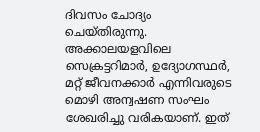ദിവസം ചോദ്യം ചെയ്തിരുന്നു. അക്കാലയളവിലെ സെക്രട്ടറിമാര്‍, ഉദ്യോഗസ്ഥര്‍, മറ്റ് ജീവനക്കാര്‍ എന്നിവരുടെ മൊഴി അന്വഷണ സംഘം ശേഖരിച്ചു വരികയാണ്. ഇത്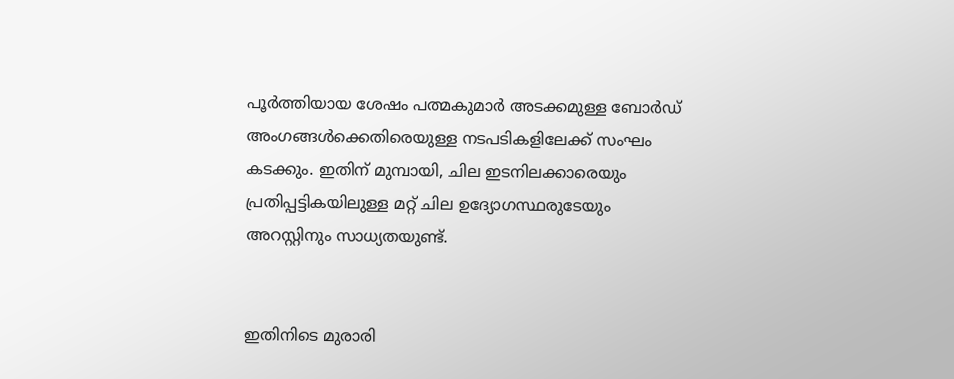പൂര്‍ത്തിയായ ശേഷം പത്മകുമാര്‍ അടക്കമുള്ള ബോര്‍ഡ് അംഗങ്ങള്‍ക്കെതിരെയുള്ള നടപടികളിലേക്ക് സംഘം കടക്കും. ഇതിന് മുമ്പായി, ചില ഇടനിലക്കാരെയും പ്രതിപ്പട്ടികയിലുള്ള മറ്റ് ചില ഉദ്യോഗസ്ഥരുടേയും അറസ്റ്റിനും സാധ്യതയുണ്ട്.


ഇതിനിടെ മുരാരി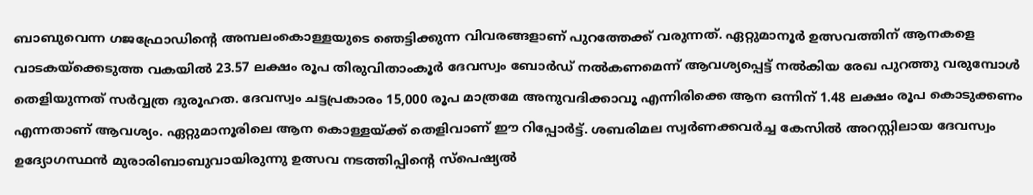ബാബുവെന്ന ഗജഫ്രോഡിന്റെ അമ്പലംകൊള്ളയുടെ ഞെട്ടിക്കുന്ന വിവരങ്ങളാണ് പുറത്തേക്ക് വരുന്നത്. ഏറ്റുമാനൂര്‍ ഉത്സവത്തിന് ആനകളെ വാടകയ്‌ക്കെടുത്ത വകയില്‍ 23.57 ലക്ഷം രൂപ തിരുവിതാംകൂര്‍ ദേവസ്വം ബോര്‍ഡ് നല്‍കണമെന്ന് ആവശ്യപ്പെട്ട് നല്‍കിയ രേഖ പുറത്തു വരുമ്പോള്‍ തെളിയുന്നത് സര്‍വ്വത്ര ദുരൂഹത. ദേവസ്വം ചട്ടപ്രകാരം 15,000 രൂപ മാത്രമേ അനുവദിക്കാവൂ എന്നിരിക്കെ ആന ഒന്നിന് 1.48 ലക്ഷം രൂപ കൊടുക്കണം എന്നതാണ് ആവശ്യം. ഏറ്റുമാനൂരിലെ ആന കൊള്ളയ്ക്ക് തെളിവാണ് ഈ റിപ്പോര്‍ട്ട്. ശബരിമല സ്വര്‍ണക്കവര്‍ച്ച കേസില്‍ അറസ്റ്റിലായ ദേവസ്വം ഉദ്യോഗസ്ഥന്‍ മുരാരിബാബുവായിരുന്നു ഉത്സവ നടത്തിപ്പിന്റെ സ്‌പെഷ്യല്‍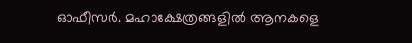ഓഫീസര്‍. മഹാക്ഷേത്രങ്ങളില്‍ ആനകളെ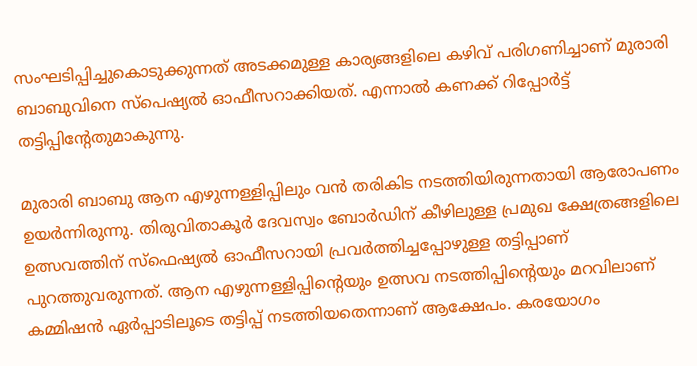സംഘടിപ്പിച്ചുകൊടുക്കുന്നത് അടക്കമുള്ള കാര്യങ്ങളിലെ കഴിവ് പരിഗണിച്ചാണ് മുരാരി ബാബുവിനെ സ്‌പെഷ്യല്‍ ഓഫീസറാക്കിയത്. എന്നാല്‍ കണക്ക് റിപ്പോര്‍ട്ട് തട്ടിപ്പിന്റേതുമാകുന്നു.

മുരാരി ബാബു ആന എഴുന്നള്ളിപ്പിലും വന്‍ തരികിട നടത്തിയിരുന്നതായി ആരോപണം ഉയര്‍ന്നിരുന്നു. തിരുവിതാകൂര്‍ ദേവസ്വം ബോര്‍ഡിന് കീഴിലുള്ള പ്രമുഖ ക്ഷേത്രങ്ങളിലെ ഉത്സവത്തിന് സ്‌ഫെഷ്യല്‍ ഓഫീസറായി പ്രവര്‍ത്തിച്ചപ്പോഴുള്ള തട്ടിപ്പാണ് പുറത്തുവരുന്നത്. ആന എഴുന്നള്ളിപ്പിന്റെയും ഉത്സവ നടത്തിപ്പിന്റെയും മറവിലാണ് കമ്മിഷന്‍ ഏര്‍പ്പാടിലൂടെ തട്ടിപ്പ് നടത്തിയതെന്നാണ് ആക്ഷേപം. കരയോഗം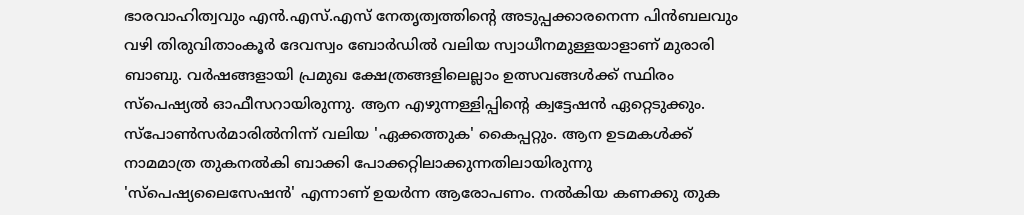ഭാരവാഹിത്വവും എന്‍.എസ്.എസ് നേതൃത്വത്തിന്റെ അടുപ്പക്കാരനെന്ന പിന്‍ബലവും വഴി തിരുവിതാംകൂര്‍ ദേവസ്വം ബോര്‍ഡില്‍ വലിയ സ്വാധീനമുള്ളയാളാണ് മുരാരി ബാബു. വര്‍ഷങ്ങളായി പ്രമുഖ ക്ഷേത്രങ്ങളിലെല്ലാം ഉത്സവങ്ങള്‍ക്ക് സ്ഥിരം സ്‌പെഷ്യല്‍ ഓഫീസറായിരുന്നു. ആന എഴുന്നള്ളിപ്പിന്റെ ക്വട്ടേഷന്‍ ഏറ്റെടുക്കും. സ്‌പോണ്‍സര്‍മാരില്‍നിന്ന് വലിയ 'ഏക്കത്തുക' കൈപ്പറ്റും. ആന ഉടമകള്‍ക്ക് നാമമാത്ര തുകനല്‍കി ബാക്കി പോക്കറ്റിലാക്കുന്നതിലായിരുന്നു 'സ്‌പെഷ്യലൈസേഷന്‍' എന്നാണ് ഉയര്‍ന്ന ആരോപണം. നല്‍കിയ കണക്കു തുക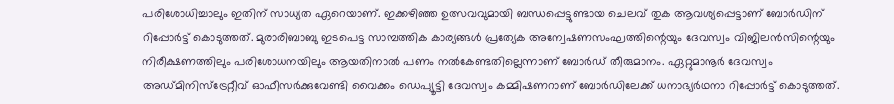പരിശോധിച്ചാലും ഇതിന് സാധ്യത ഏറെയാണ്. ഇക്കഴിഞ്ഞ ഉത്സവവുമായി ബന്ധപ്പെട്ടുണ്ടായ ചെലവ് തുക ആവശ്യപ്പെട്ടാണ് ബോര്‍ഡിന് റിപ്പോര്‍ട്ട് കൊടുത്തത്. മുരാരിബാബു ഇടപെട്ട സാമ്പത്തിക കാര്യങ്ങള്‍ പ്രത്യേക അന്വേഷണസംഘത്തിന്റെയും ദേവസ്വം വിജിലന്‍സിന്റെയും നിരീക്ഷണത്തിലും പരിശോധനയിലും ആയതിനാല്‍ പണം നല്‍കേണ്ടതില്ലെന്നാണ് ബോര്‍ഡ് തീരുമാനം. ഏറ്റുമാനൂര്‍ ദേവസ്വം അഡ്മിനിസ്‌ട്രേറ്റീവ് ഓഫീസര്‍ക്കുവേണ്ടി വൈക്കം ഡെപ്യൂട്ടി ദേവസ്വം കമ്മിഷണറാണ് ബോര്‍ഡിലേക്ക് ധനാഭ്യര്‍ഥനാ റിപ്പോര്‍ട്ട് കൊടുത്തത്.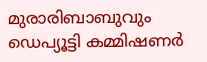മുരാരിബാബുവും ഡെപ്യൂട്ടി കമ്മിഷണര്‍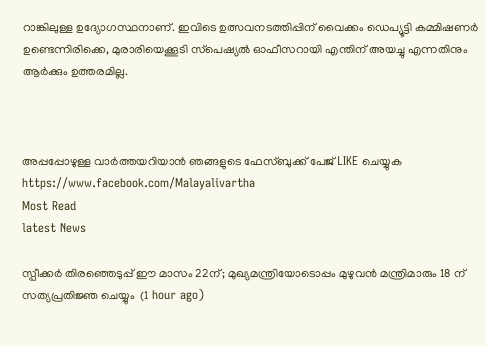റാങ്കിലുള്ള ഉദ്യോഗസ്ഥനാണ്. ഇവിടെ ഉത്സവനടത്തിപ്പിന് വൈക്കം ഡെപ്യൂട്ടി കമ്മിഷണര്‍ ഉണ്ടെന്നിരിക്കെ, മുരാരിയെക്കൂടി സ്‌പെഷ്യല്‍ ഓഫീസറായി എന്തിന് അയച്ചു എന്നതിനും ആര്‍ക്കും ഉത്തരമില്ല.



അപ്പപ്പോഴുള്ള വാര്‍ത്തയറിയാന്‍ ഞങ്ങളുടെ ഫേസ്‌ബുക്ക്‌ പേജ് LIKE ചെയ്യുക
https://www.facebook.com/Malayalivartha
Most Read
latest News

സ്പീക്കര്‍ തിരഞ്ഞെടുപ്പ് ഈ മാസം 22ന്; മുഖ്യമന്ത്രിയോടൊപ്പം മുഴുവന്‍ മന്ത്രിമാരും 18 ന് സത്യപ്രതിജ്ഞ ചെയ്യും  (1 hour ago)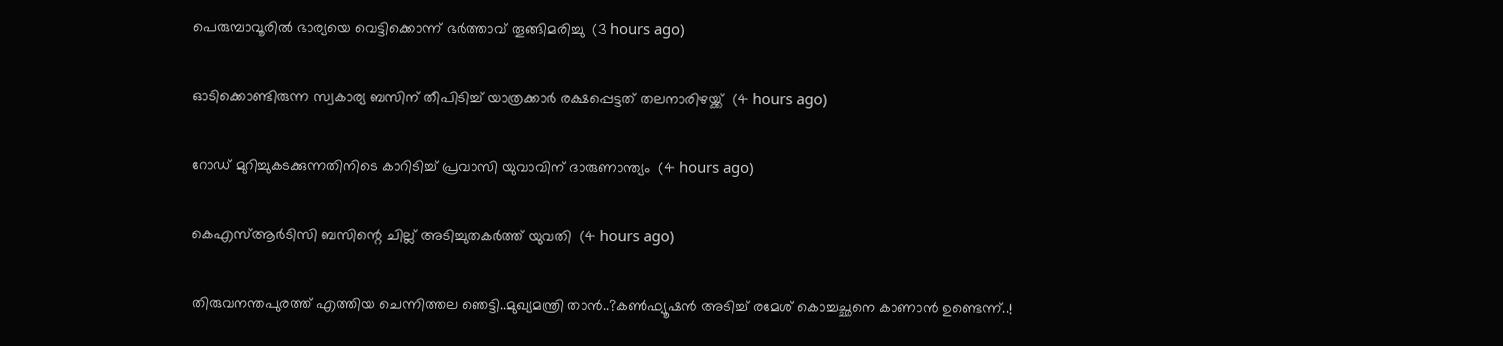പെരുമ്പാവൂരില്‍ ഭാര്യയെ വെട്ടിക്കൊന്ന് ഭര്‍ത്താവ് തൂങ്ങിമരിച്ചു  (3 hours ago)

ഓടിക്കൊണ്ടിരുന്ന സ്വകാര്യ ബസിന് തീപിടിച്ച് യാത്രക്കാര്‍ രക്ഷപ്പെട്ടത് തലനാരിഴയ്ക്ക്  (4 hours ago)

റോഡ് മുറിച്ചുകടക്കുന്നതിനിടെ കാറിടിച്ച് പ്രവാസി യുവാവിന് ദാരുണാന്ത്യം  (4 hours ago)

കെഎസ്ആര്‍ടിസി ബസിന്റെ ചില്ല് അടിച്ചുതകര്‍ത്ത് യുവതി  (4 hours ago)

തിരുവനന്തപുരത്ത് എത്തിയ ചെന്നിത്തല ഞെട്ടി..മുഖ്യമന്ത്രി താൻ..?കൺഫ്യൂഷൻ അടിച്ച് രമേശ് കൊച്ചച്ഛനെ കാണാൻ ഉണ്ടെന്ന്..!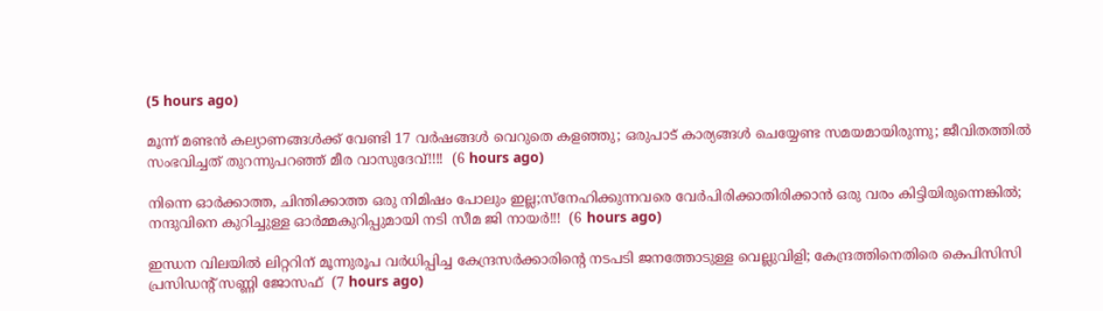(5 hours ago)

മൂന്ന് മണ്ടന്‍ കല്യാണങ്ങള്‍ക്ക് വേണ്ടി 17 വര്‍ഷങ്ങള്‍ വെറുതെ കളഞ്ഞു; ഒരുപാട് കാര്യങ്ങള്‍ ചെയ്യേണ്ട സമയമായിരുന്നു; ജീവിതത്തിൽ സംഭവിച്ചത് തുറന്നുപറഞ്ഞ് മീര വാസുദേവ്!!!!  (6 hours ago)

നിന്നെ ഓർക്കാത്ത, ചിന്തിക്കാത്ത ഒരു നിമിഷം പോലും ഇല്ല;സ്നേഹിക്കുന്നവരെ വേർപിരിക്കാതിരിക്കാൻ ഒരു വരം കിട്ടിയിരുന്നെങ്കിൽ; നന്ദുവിനെ കുറിച്ചുള്ള ഓർമ്മകുറിപ്പുമായി നടി സീമ ജി നായർ!!!  (6 hours ago)

ഇന്ധന വിലയില്‍ ലിറ്ററിന് മൂന്നുരൂപ വര്‍ധിപ്പിച്ച കേന്ദ്രസര്‍ക്കാരിന്റെ നടപടി ജനത്തോടുള്ള വെല്ലുവിളി; കേന്ദ്രത്തിനെതിരെ കെപിസിസി പ്രസിഡന്റ് സണ്ണി ജോസഫ്  (7 hours ago)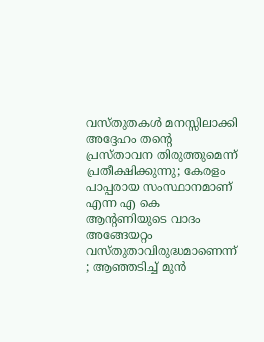വസ്തുതകൾ മനസ്സിലാക്കി അദ്ദേഹം തന്റെ പ്രസ്താവന തിരുത്തുമെന്ന് പ്രതീക്ഷിക്കുന്നു; കേരളം പാപ്പരായ സംസ്ഥാനമാണ് എന്ന എ കെ ആന്റണിയുടെ വാദം അങ്ങേയറ്റം വസ്തുതാവിരുദ്ധമാണെന്ന് ; ആഞ്ഞടിച്ച് മുൻ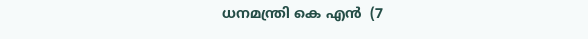ധനമന്ത്രി കെ എൻ  (7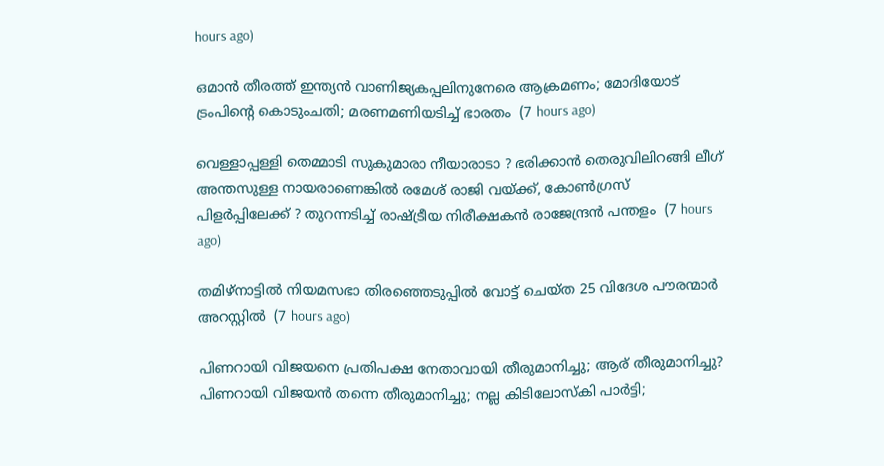hours ago)

ഒമാൻ തീരത്ത് ഇന്ത്യൻ വാണിജ്യകപ്പലിനുനേരെ ആക്രമണം; മോദിയോട് ട്രംപിന്റെ കൊടുംചതി; മരണമണിയടിച്ച് ഭാരതം  (7 hours ago)

വെള്ളാപ്പള്ളി തെമ്മാടി സുകുമാരാ നീയാരാടാ ? ഭരിക്കാൻ തെരുവിലിറങ്ങി ലീഗ് അന്തസുള്ള നായരാണെങ്കിൽ രമേശ് രാജി വയ്ക്ക്, കോൺഗ്രസ് പിളർപ്പിലേക്ക് ? തുറന്നടിച്ച് രാഷ്ട്രീയ നിരീക്ഷകൻ രാജേന്ദ്രൻ പന്തളം  (7 hours ago)

തമിഴ്‌നാട്ടില്‍ നിയമസഭാ തിരഞ്ഞെടുപ്പില്‍ വോട്ട് ചെയ്ത 25 വിദേശ പൗരന്മാര്‍ അറസ്റ്റില്‍  (7 hours ago)

പിണറായി വിജയനെ പ്രതിപക്ഷ നേതാവായി തീരുമാനിച്ചു; ആര് തീരുമാനിച്ചു? പിണറായി വിജയൻ തന്നെ തീരുമാനിച്ചു; നല്ല കിടിലോസ്കി പാർട്ടി;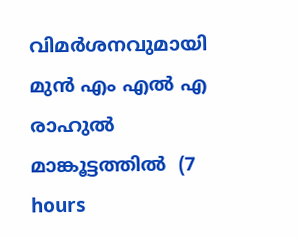വിമർശനവുമായി മുൻ എം എൽ എ രാഹുൽ മാങ്കൂട്ടത്തിൽ  (7 hours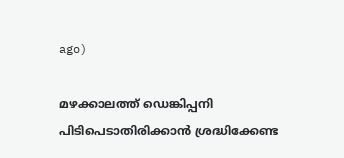ago)

മഴക്കാലത്ത് ഡെങ്കിപ്പനി പിടിപെടാതിരിക്കാന്‍ ശ്രദ്ധിക്കേണ്ട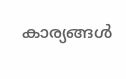കാര്യങ്ങള്‍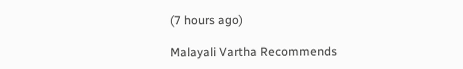(7 hours ago)

Malayali Vartha Recommends